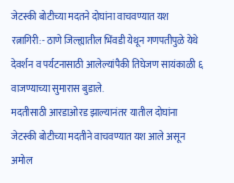जेटस्की बोटीच्या मदतने दोघांना वाचवण्यात यश
रत्नागिरी:- ठाणे जिल्ह्यातील भिंवडी येथून गणपतीपुळे येथे देवर्शन व पर्यटनासाठी आलेल्यांपैकी तिघेजण सायंकाळी ६ वाजण्याच्या सुमारास बुडाले.
मदतीसाठी आरडाओरड झाल्यानंतर यातील दोघांना जेटस्की बोटीच्या मदतीने वाचवण्यात यश आले असून अमोल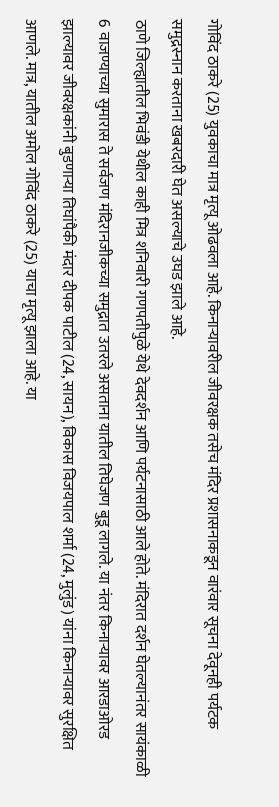गोविंद ठाकरे (25) युवकाचा मात्र मृत्यू ओढवला आहे. किनाऱ्यावरील जीवरक्षक तसेच मंदिर प्रशासनाकडून वारंवार सूचना देवूनही पर्यटक समुद्रस्नान करताना खबरदारी घेत असल्याचे उघड झाले आहे.
ठाणे जिल्ह्यातील भिवंडी येथील काही मित्र शनिवारी गणपतीपुळे येथे देवदर्शन आणि पर्यटनासाठी आले होते. मंदिरात दर्शन घेतल्यानंतर सायंकाळी 6 वाजण्याच्या सुमारास ते सर्वजण मंदिरानजीकच्या समुद्रात उतरले असताना यातील तिघेजण बुडू लागले. या नंतर किनाऱ्यावर आरडाओरड झाल्यावर जीवरक्षकांनी बुडणाऱ्या तिघांपैकी मंदार दीपक पाटील (24, सायन), विकास विजयपाल शर्मा (24, मुलुंड) यांना किनाऱ्यावर सुरक्षित आणले. मात्र, यातील अमोल गोविंद ठाकरे (25) याचा मृत्यू झाला आहे. या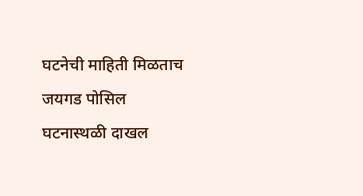घटनेची माहिती मिळताच जयगड पोसिल घटनास्थळी दाखल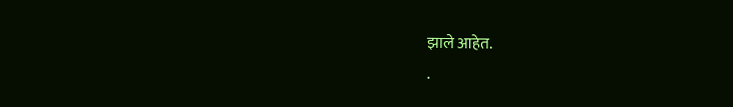झाले आहेत.
.